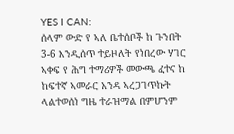YES I CAN:
ሰላም ውድ የ ኣለ ቤተሰቦች ከ ጉንበት 3-6 እንዲሰጥ ተይዞለት የነበረው ሃገር ኣቀፍ የ ሕግ ተማሪዎች መውጫ ፈተና ከ ከፍተኛ ኣመራር አንዳ ኣረጋገጥኩት ላልተወሰነ ግዜ ተራዝማል በምሆንም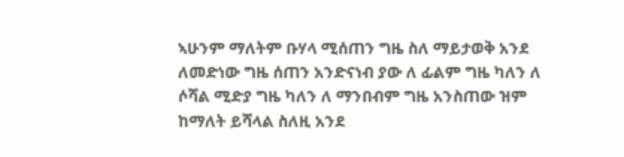ኣሁንም ማለትም ቡሃላ ሚሰጠን ግዜ ስለ ማይታወቅ አንደ ለመድነው ግዜ ሰጠን አንድናነብ ያው ለ ፊልም ግዜ ካለን ለ ሶሻል ሚድያ ግዜ ካለን ለ ማንበብም ግዜ አንስጠው ዝም ከማለት ይሻላል ስለዚ አንደ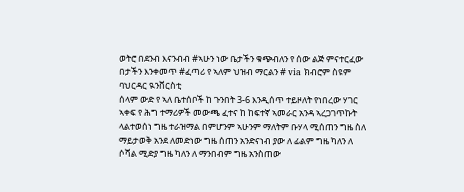ወትሮ በደንብ እናንብብ #ኣሁን ነው ቤታችን ቁጭብለን የ ሰው ልጅ ምናተርፈው በታችን እንቀመጥ #ፈጣሪ የ ኣለም ህዝብ ማርልን # via ክብሮም ስዩም ባህርዳር ዪንቨርስቲ
ሰላም ውድ የ ኣለ ቤተሰቦች ከ ጉንበት 3-6 እንዲሰጥ ተይዞለት የነበረው ሃገር ኣቀፍ የ ሕግ ተማሪዎች መውጫ ፈተና ከ ከፍተኛ ኣመራር አንዳ ኣረጋገጥኩት ላልተወሰነ ግዜ ተራዝማል በምሆንም ኣሁንም ማለትም ቡሃላ ሚሰጠን ግዜ ስለ ማይታወቅ አንደ ለመድነው ግዜ ሰጠን አንድናነብ ያው ለ ፊልም ግዜ ካለን ለ ሶሻል ሚድያ ግዜ ካለን ለ ማንበብም ግዜ አንስጠው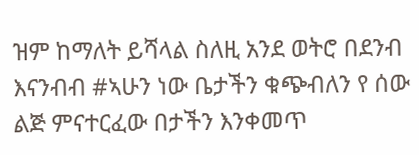ዝም ከማለት ይሻላል ስለዚ አንደ ወትሮ በደንብ እናንብብ #ኣሁን ነው ቤታችን ቁጭብለን የ ሰው ልጅ ምናተርፈው በታችን እንቀመጥ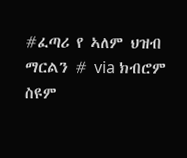#ፈጣሪ የ ኣለም ህዝብ ማርልን # via ክብሮም ስዩም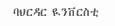ባህርዳር ዪንቨርስቲ